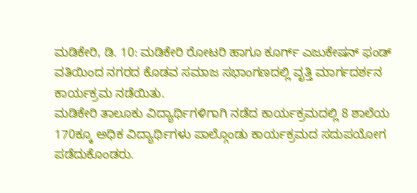ಮಡಿಕೇರಿ, ಡಿ. 10: ಮಡಿಕೇರಿ ರೋಟರಿ ಹಾಗೂ ಕೂರ್ಗ್ ಎಜುಕೇಷನ್ ಫಂಡ್ ವತಿಯಿಂದ ನಗರದ ಕೊಡವ ಸಮಾಜ ಸಭಾಂಗಣದಲ್ಲಿ ವೃತ್ತಿ ಮಾರ್ಗದರ್ಶನ ಕಾರ್ಯಕ್ರಮ ನಡೆಯಿತು.
ಮಡಿಕೇರಿ ತಾಲೂಕು ವಿದ್ಯಾರ್ಥಿಗಳಿಗಾಗಿ ನಡೆದ ಕಾರ್ಯಕ್ರಮದಲ್ಲಿ 8 ಶಾಲೆಯ 170ಕ್ಕೂ ಅಧಿಕ ವಿದ್ಯಾರ್ಥಿಗಳು ಪಾಲ್ಗೊಂಡು ಕಾರ್ಯಕ್ರಮದ ಸದುಪಯೋಗ ಪಡೆದುಕೊಂಡರು.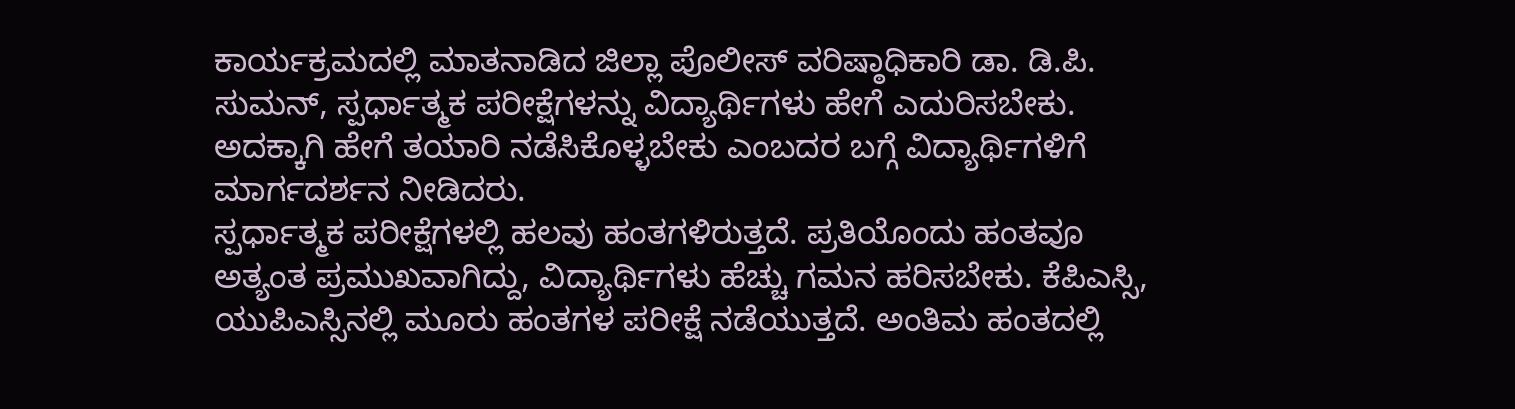ಕಾರ್ಯಕ್ರಮದಲ್ಲಿ ಮಾತನಾಡಿದ ಜಿಲ್ಲಾ ಪೊಲೀಸ್ ವರಿಷ್ಠಾಧಿಕಾರಿ ಡಾ. ಡಿ.ಪಿ. ಸುಮನ್, ಸ್ಪರ್ಧಾತ್ಮಕ ಪರೀಕ್ಷೆಗಳನ್ನು ವಿದ್ಯಾರ್ಥಿಗಳು ಹೇಗೆ ಎದುರಿಸಬೇಕು. ಅದಕ್ಕಾಗಿ ಹೇಗೆ ತಯಾರಿ ನಡೆಸಿಕೊಳ್ಳಬೇಕು ಎಂಬದರ ಬಗ್ಗೆ ವಿದ್ಯಾರ್ಥಿಗಳಿಗೆ ಮಾರ್ಗದರ್ಶನ ನೀಡಿದರು.
ಸ್ಪರ್ಧಾತ್ಮಕ ಪರೀಕ್ಷೆಗಳಲ್ಲಿ ಹಲವು ಹಂತಗಳಿರುತ್ತದೆ. ಪ್ರತಿಯೊಂದು ಹಂತವೂ ಅತ್ಯಂತ ಪ್ರಮುಖವಾಗಿದ್ದು, ವಿದ್ಯಾರ್ಥಿಗಳು ಹೆಚ್ಚು ಗಮನ ಹರಿಸಬೇಕು. ಕೆಪಿಎಸ್ಸಿ, ಯುಪಿಎಸ್ಸಿನಲ್ಲಿ ಮೂರು ಹಂತಗಳ ಪರೀಕ್ಷೆ ನಡೆಯುತ್ತದೆ. ಅಂತಿಮ ಹಂತದಲ್ಲಿ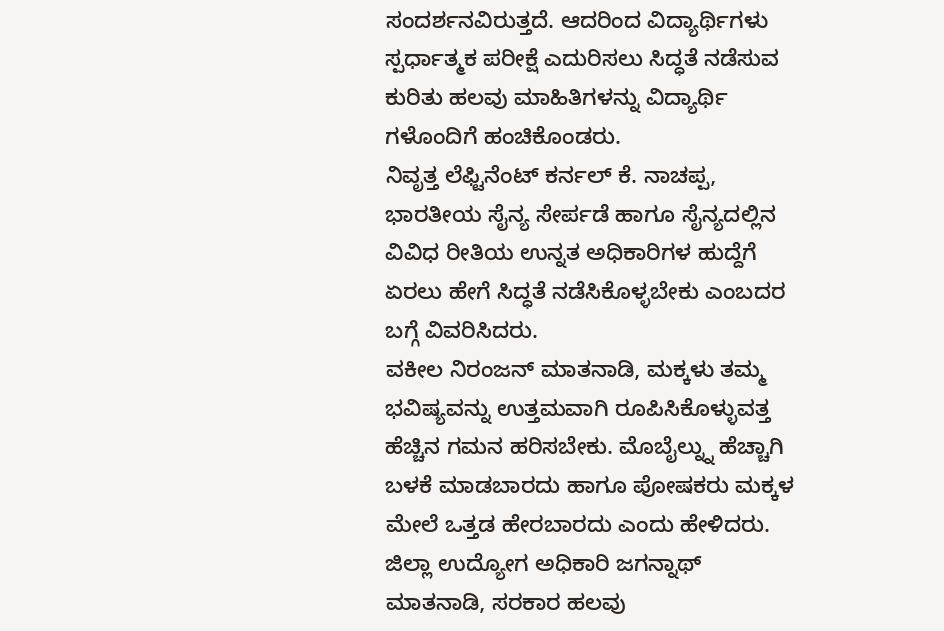ಸಂದರ್ಶನವಿರುತ್ತದೆ. ಆದರಿಂದ ವಿದ್ಯಾರ್ಥಿಗಳು ಸ್ಪರ್ಧಾತ್ಮಕ ಪರೀಕ್ಷೆ ಎದುರಿಸಲು ಸಿದ್ಧತೆ ನಡೆಸುವ ಕುರಿತು ಹಲವು ಮಾಹಿತಿಗಳನ್ನು ವಿದ್ಯಾರ್ಥಿ ಗಳೊಂದಿಗೆ ಹಂಚಿಕೊಂಡರು.
ನಿವೃತ್ತ ಲೆಫ್ಟಿನೆಂಟ್ ಕರ್ನಲ್ ಕೆ. ನಾಚಪ್ಪ, ಭಾರತೀಯ ಸೈನ್ಯ ಸೇರ್ಪಡೆ ಹಾಗೂ ಸೈನ್ಯದಲ್ಲಿನ ವಿವಿಧ ರೀತಿಯ ಉನ್ನತ ಅಧಿಕಾರಿಗಳ ಹುದ್ದೆಗೆ ಏರಲು ಹೇಗೆ ಸಿದ್ಧತೆ ನಡೆಸಿಕೊಳ್ಳಬೇಕು ಎಂಬದರ ಬಗ್ಗೆ ವಿವರಿಸಿದರು.
ವಕೀಲ ನಿರಂಜನ್ ಮಾತನಾಡಿ, ಮಕ್ಕಳು ತಮ್ಮ ಭವಿಷ್ಯವನ್ನು ಉತ್ತಮವಾಗಿ ರೂಪಿಸಿಕೊಳ್ಳುವತ್ತ ಹೆಚ್ಚಿನ ಗಮನ ಹರಿಸಬೇಕು. ಮೊಬೈಲ್ನ್ನು ಹೆಚ್ಚಾಗಿ ಬಳಕೆ ಮಾಡಬಾರದು ಹಾಗೂ ಪೋಷಕರು ಮಕ್ಕಳ ಮೇಲೆ ಒತ್ತಡ ಹೇರಬಾರದು ಎಂದು ಹೇಳಿದರು.
ಜಿಲ್ಲಾ ಉದ್ಯೋಗ ಅಧಿಕಾರಿ ಜಗನ್ನಾಥ್ ಮಾತನಾಡಿ, ಸರಕಾರ ಹಲವು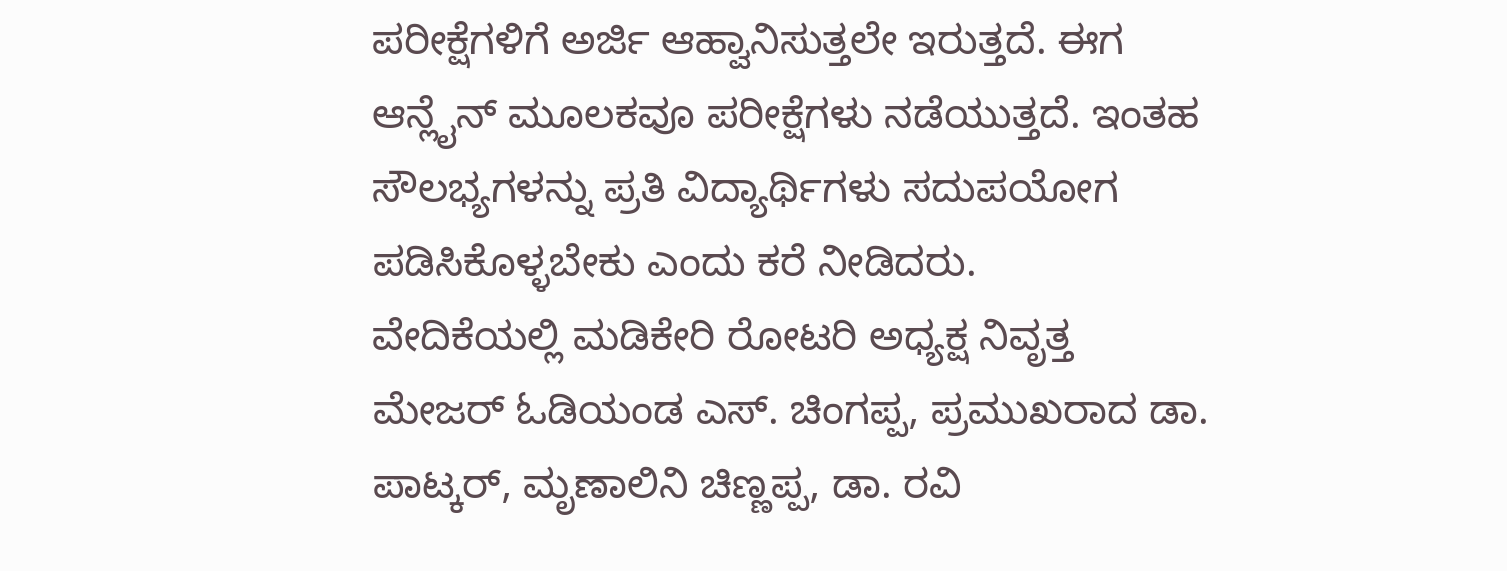ಪರೀಕ್ಷೆಗಳಿಗೆ ಅರ್ಜಿ ಆಹ್ವಾನಿಸುತ್ತಲೇ ಇರುತ್ತದೆ. ಈಗ ಆನ್ಲೈನ್ ಮೂಲಕವೂ ಪರೀಕ್ಷೆಗಳು ನಡೆಯುತ್ತದೆ. ಇಂತಹ ಸೌಲಭ್ಯಗಳನ್ನು ಪ್ರತಿ ವಿದ್ಯಾರ್ಥಿಗಳು ಸದುಪಯೋಗ ಪಡಿಸಿಕೊಳ್ಳಬೇಕು ಎಂದು ಕರೆ ನೀಡಿದರು.
ವೇದಿಕೆಯಲ್ಲಿ ಮಡಿಕೇರಿ ರೋಟರಿ ಅಧ್ಯಕ್ಷ ನಿವೃತ್ತ ಮೇಜರ್ ಓಡಿಯಂಡ ಎಸ್. ಚಿಂಗಪ್ಪ, ಪ್ರಮುಖರಾದ ಡಾ. ಪಾಟ್ಕರ್, ಮೃಣಾಲಿನಿ ಚಿಣ್ಣಪ್ಪ, ಡಾ. ರವಿ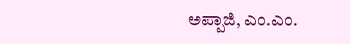ಅಪ್ಪಾಜಿ, ಎಂ.ಎಂ.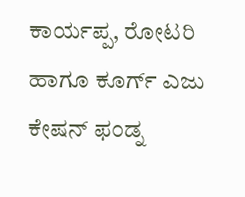ಕಾರ್ಯಪ್ಪ, ರೋಟರಿ ಹಾಗೂ ಕೂರ್ಗ್ ಎಜು ಕೇಷನ್ ಫಂಡ್ನ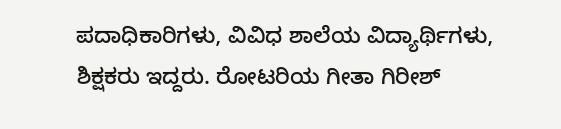ಪದಾಧಿಕಾರಿಗಳು, ವಿವಿಧ ಶಾಲೆಯ ವಿದ್ಯಾರ್ಥಿಗಳು, ಶಿಕ್ಷಕರು ಇದ್ದರು. ರೋಟರಿಯ ಗೀತಾ ಗಿರೀಶ್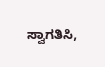ಸ್ವಾಗತಿಸಿ,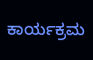ಕಾರ್ಯಕ್ರಮ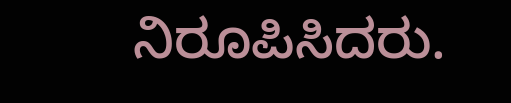ನಿರೂಪಿಸಿದರು.